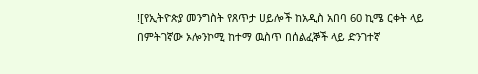![የኢትዮጵያ መንግስት የጸጥታ ሀይሎች ከአዲስ አበባ 60 ኪሜ ርቀት ላይ በምትገኛው ኦሎንኮሚ ከተማ ዉስጥ በሰልፈኞች ላይ ድንገተኛ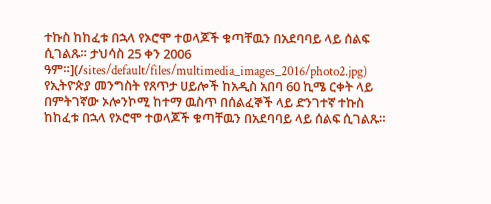ተኩስ ከከፈቱ በኋላ የኦሮሞ ተወላጆች ቁጣቸዉን በአደባባይ ላይ ሰልፍ ሲገልጹ። ታህሳስ 25 ቀን 2006 ዓም።](/sites/default/files/multimedia_images_2016/photo2.jpg)
የኢትዮጵያ መንግስት የጸጥታ ሀይሎች ከአዲስ አበባ 60 ኪሜ ርቀት ላይ በምትገኛው ኦሎንኮሚ ከተማ ዉስጥ በሰልፈኞች ላይ ድንገተኛ ተኩስ ከከፈቱ በኋላ የኦሮሞ ተወላጆች ቁጣቸዉን በአደባባይ ላይ ሰልፍ ሲገልጹ።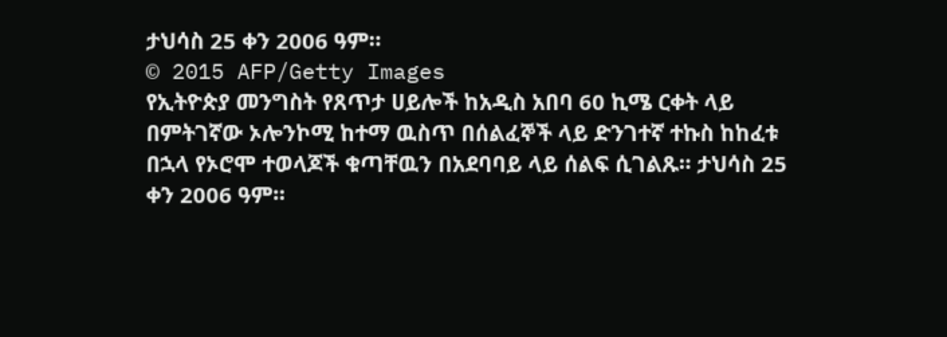ታህሳስ 25 ቀን 2006 ዓም።
© 2015 AFP/Getty Images
የኢትዮጵያ መንግስት የጸጥታ ሀይሎች ከአዲስ አበባ 60 ኪሜ ርቀት ላይ በምትገኛው ኦሎንኮሚ ከተማ ዉስጥ በሰልፈኞች ላይ ድንገተኛ ተኩስ ከከፈቱ በኋላ የኦሮሞ ተወላጆች ቁጣቸዉን በአደባባይ ላይ ሰልፍ ሲገልጹ። ታህሳስ 25 ቀን 2006 ዓም።